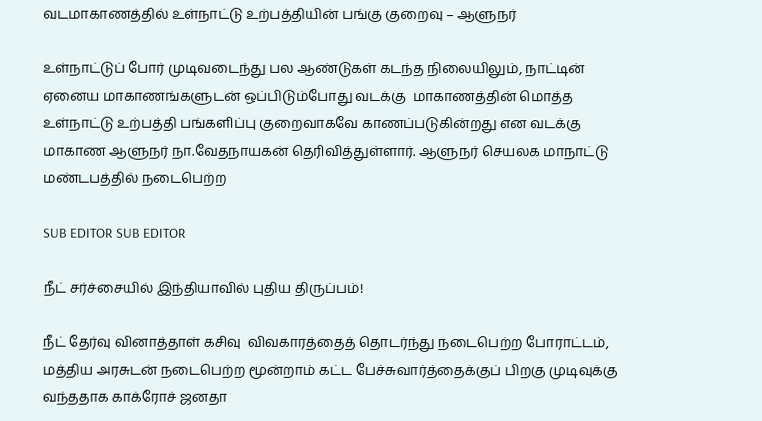வடமாகாணத்தில் உள்நாட்டு உற்பத்தியின் பங்கு குறைவு – ஆளுநர்

உள்நாட்டுப் போர் முடிவடைந்து பல ஆண்டுகள் கடந்த நிலையிலும், நாட்டின் ஏனைய மாகாணங்களுடன் ஒப்பிடும்போது வடக்கு  மாகாணத்தின் மொத்த உள்நாட்டு உற்பத்தி பங்களிப்பு குறைவாகவே காணப்படுகின்றது என வடக்கு மாகாண ஆளுநர் நா.வேதநாயகன் தெரிவித்துள்ளார். ஆளுநர் செயலக மாநாட்டு மண்டபத்தில் நடைபெற்ற

SUB EDITOR SUB EDITOR

நீட் சர்ச்சையில் இந்தியாவில் புதிய திருப்பம்!

நீட் தேர்வு வினாத்தாள் கசிவு  விவகாரத்தைத் தொடர்ந்து நடைபெற்ற போராட்டம், மத்திய அரசுடன் நடைபெற்ற மூன்றாம் கட்ட பேச்சுவார்த்தைக்குப் பிறகு முடிவுக்கு வந்ததாக காக்ரோச் ஜனதா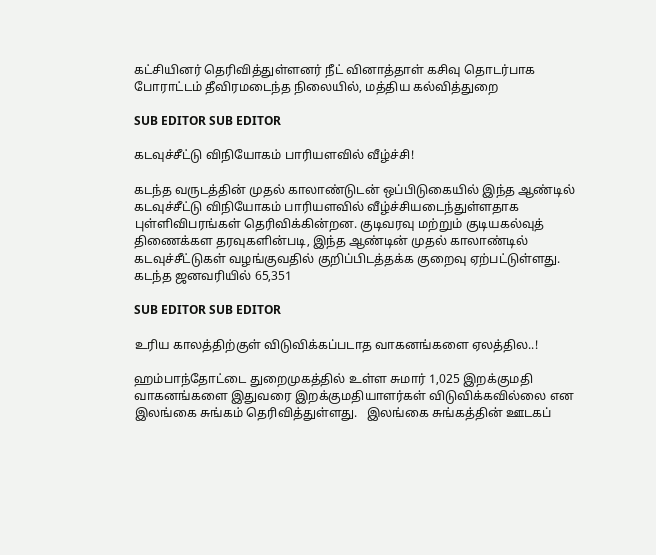கட்சியினர் தெரிவித்துள்ளனர் நீட் வினாத்தாள் கசிவு தொடர்பாக போராட்டம் தீவிரமடைந்த நிலையில், மத்திய கல்வித்துறை

SUB EDITOR SUB EDITOR

கடவுச்சீட்டு விநியோகம் பாரியளவில் வீழ்ச்சி!

கடந்த வருடத்தின் முதல் காலாண்டுடன் ஒப்பிடுகையில் இந்த ஆண்டில் கடவுச்சீட்டு விநியோகம் பாரியளவில் வீழ்ச்சியடைந்துள்ளதாக புள்ளிவிபரங்கள் தெரிவிக்கின்றன. குடிவரவு மற்றும் குடியகல்வுத் திணைக்கள தரவுகளின்படி, இந்த ஆண்டின் முதல் காலாண்டில் கடவுச்சீட்டுகள் வழங்குவதில் குறிப்பிடத்தக்க குறைவு ஏற்பட்டுள்ளது. கடந்த ஜனவரியில் 65,351

SUB EDITOR SUB EDITOR

உரிய காலத்திற்குள் விடுவிக்கப்படாத வாகனங்களை ஏலத்தில..!

ஹம்பாந்தோட்டை துறைமுகத்தில் உள்ள சுமார் 1,025 இறக்குமதி வாகனங்களை இதுவரை இறக்குமதியாளர்கள் விடுவிக்கவில்லை என இலங்கை சுங்கம் தெரிவித்துள்ளது.   இலங்கை சுங்கத்தின் ஊடகப்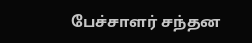பேச்சாளர் சந்தன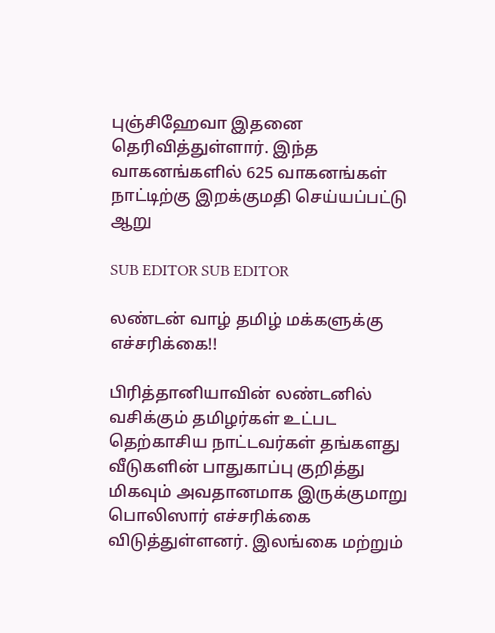புஞ்சிஹேவா இதனை தெரிவித்துள்ளார். இந்த வாகனங்களில் 625 வாகனங்கள் நாட்டிற்கு இறக்குமதி செய்யப்பட்டு ஆறு

SUB EDITOR SUB EDITOR

லண்டன் வாழ் தமிழ் மக்களுக்கு எச்சரிக்கை!!

பிரித்தானியாவின் லண்டனில் வசிக்கும் தமிழர்கள் உட்பட தெற்காசிய நாட்டவர்கள் தங்களது வீடுகளின் பாதுகாப்பு குறித்து மிகவும் அவதானமாக இருக்குமாறு பொலிஸார் எச்சரிக்கை விடுத்துள்ளனர். இலங்கை மற்றும்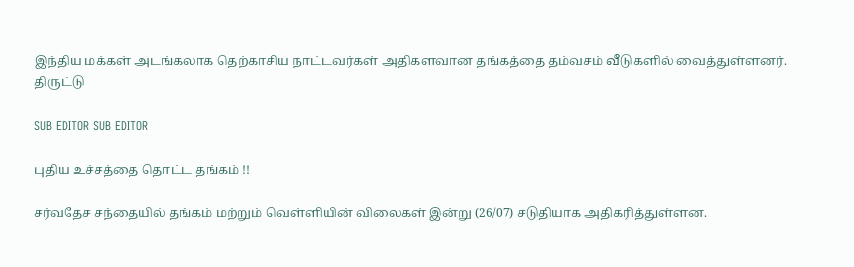இந்திய மக்கள் அடங்கலாக தெற்காசிய நாட்டவர்கள் அதிகளவான தங்கத்தை தம்வசம் வீடுகளில் வைத்துள்ளனர். திருட்டு

SUB EDITOR SUB EDITOR

புதிய உச்சத்தை தொட்ட தங்கம் !!

சர்வதேச சந்தையில் தங்கம் மற்றும் வெள்ளியின் விலைகள் இன்று (26/07) சடுதியாக அதிகரித்துள்ளன.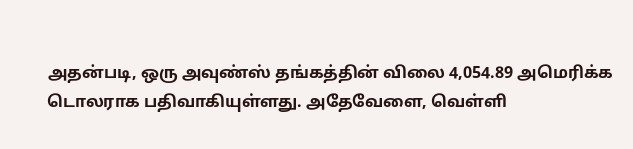அதன்படி, ஒரு அவுண்ஸ் தங்கத்தின் விலை 4,054.89 அமெரிக்க டொலராக பதிவாகியுள்ளது. அதேவேளை, வெள்ளி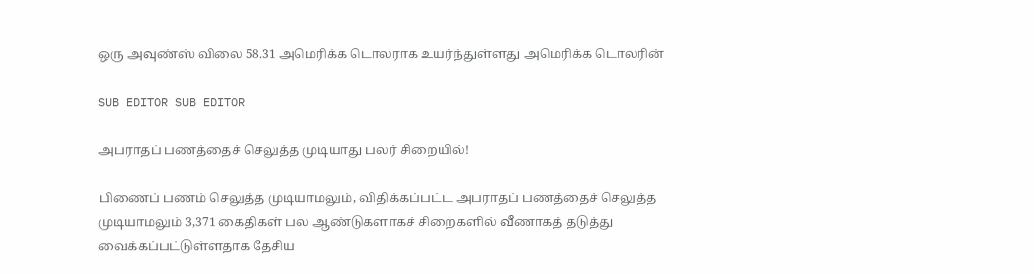ஒரு அவுண்ஸ் விலை 58.31 அமெரிக்க டொலராக உயர்ந்துள்ளது அமெரிக்க டொலரின்

SUB EDITOR SUB EDITOR

அபராதப் பணத்தைச் செலுத்த முடியாது பலர் சிறையில்!

பிணைப் பணம் செலுத்த முடியாமலும், விதிக்கப்பட்ட அபராதப் பணத்தைச் செலுத்த முடியாமலும் 3,371 கைதிகள் பல ஆண்டுகளாகச் சிறைகளில் வீணாகத் தடுத்து வைக்கப்பட்டுள்ளதாக தேசிய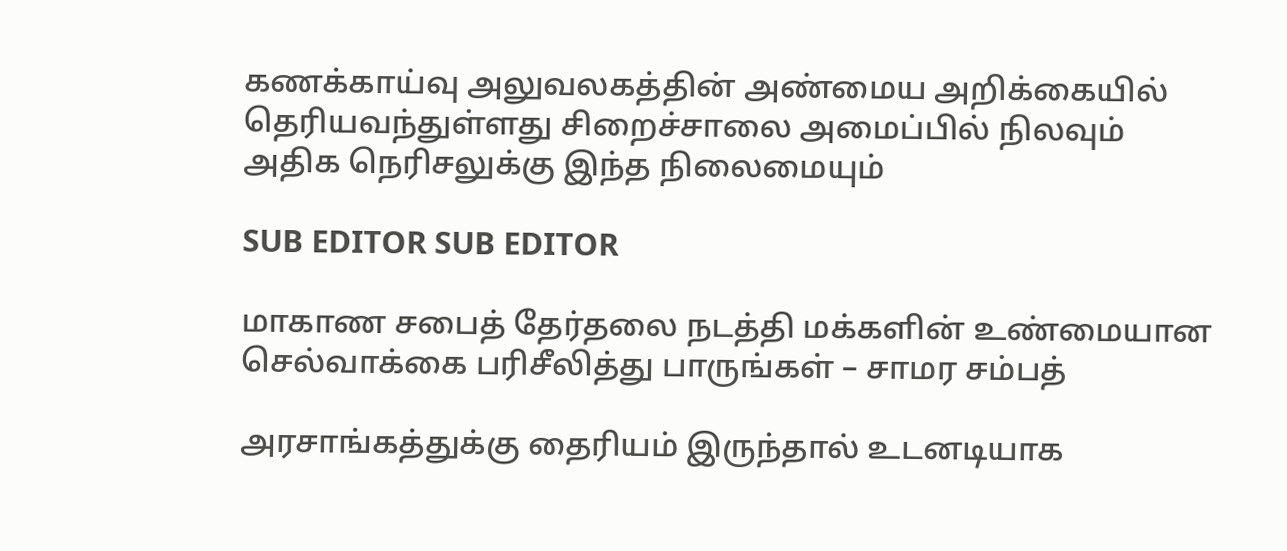கணக்காய்வு அலுவலகத்தின் அண்மைய அறிக்கையில் தெரியவந்துள்ளது சிறைச்சாலை அமைப்பில் நிலவும் அதிக நெரிசலுக்கு இந்த நிலைமையும்

SUB EDITOR SUB EDITOR

மாகாண சபைத் தேர்தலை நடத்தி மக்களின் உண்மையான செல்வாக்கை பரிசீலித்து பாருங்கள் – சாமர சம்பத்

அரசாங்கத்துக்கு தைரியம் இருந்தால் உடனடியாக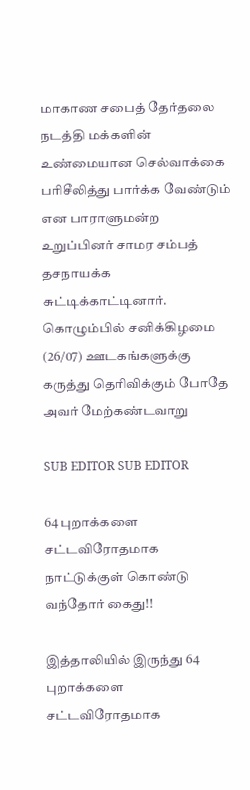மாகாண சபைத் தேர்தலை நடத்தி மக்களின் உண்மையான செல்வாக்கை பரிசீலித்து பார்க்க வேண்டும் என பாராளுமன்ற உறுப்பினர் சாமர சம்பத் தசநாயக்க சுட்டிக்காட்டினார். கொழும்பில் சனிக்கிழமை (26/07) ஊடகங்களுக்கு கருத்து தெரிவிக்கும் போதே அவர் மேற்கண்டவாறு

SUB EDITOR SUB EDITOR

64 புறாக்களை சட்டவிரோதமாக நாட்டுக்குள் கொண்டு வந்தோர் கைது!!

இத்தாலியில் இருந்து 64 புறாக்களை சட்டவிரோதமாக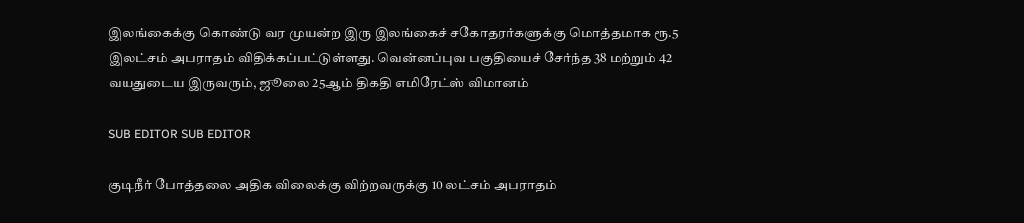இலங்கைக்கு கொண்டு வர முயன்ற இரு இலங்கைச் சகோதரர்களுக்கு மொத்தமாக ரூ.5 இலட்சம் அபராதம் விதிக்கப்பட்டுள்ளது. வென்னப்புவ பகுதியைச் சேர்ந்த 38 மற்றும் 42 வயதுடைய இருவரும், ஜூலை 25ஆம் திகதி எமிரேட்ஸ் விமானம்

SUB EDITOR SUB EDITOR

குடிநீர் போத்தலை அதிக விலைக்கு விற்றவருக்கு 10 லட்சம் அபராதம்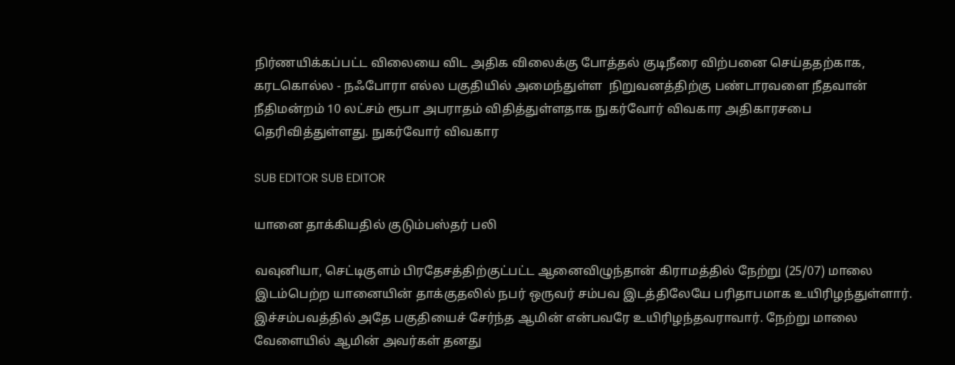நிர்ணயிக்கப்பட்ட விலையை விட அதிக விலைக்கு போத்தல் குடிநீரை விற்பனை செய்ததற்காக, கரடகொல்ல - நஃபோரா எல்ல பகுதியில் அமைந்துள்ள  நிறுவனத்திற்கு பண்டாரவளை நீதவான் நீதிமன்றம் 10 லட்சம் ரூபா அபராதம் விதித்துள்ளதாக நுகர்வோர் விவகார அதிகாரசபை தெரிவித்துள்ளது. நுகர்வோர் விவகார

SUB EDITOR SUB EDITOR

யானை தாக்கியதில் குடும்பஸ்தர் பலி

வவுனியா, செட்டிகுளம் பிரதேசத்திற்குட்பட்ட ஆனைவிழுந்தான் கிராமத்தில் நேற்று (25/07) மாலை இடம்பெற்ற யானையின் தாக்குதலில் நபர் ஒருவர் சம்பவ இடத்திலேயே பரிதாபமாக உயிரிழந்துள்ளார். இச்சம்பவத்தில் அதே பகுதியைச் சேர்ந்த ஆமின் என்பவரே உயிரிழந்தவராவார். நேற்று மாலை வேளையில் ஆமின் அவர்கள் தனது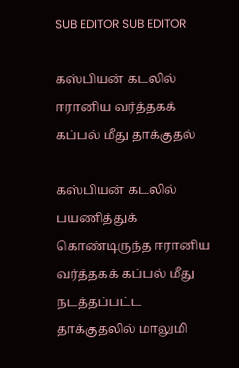SUB EDITOR SUB EDITOR

கஸ்பியன் கடலில் ஈரானிய வர்த்தகக் கப்பல் மீது தாக்குதல்

கஸ்பியன் கடலில் பயணித்துக் கொண்டிருந்த ஈரானிய வர்த்தகக் கப்பல் மீது நடத்தப்பட்ட தாக்குதலில் மாலுமி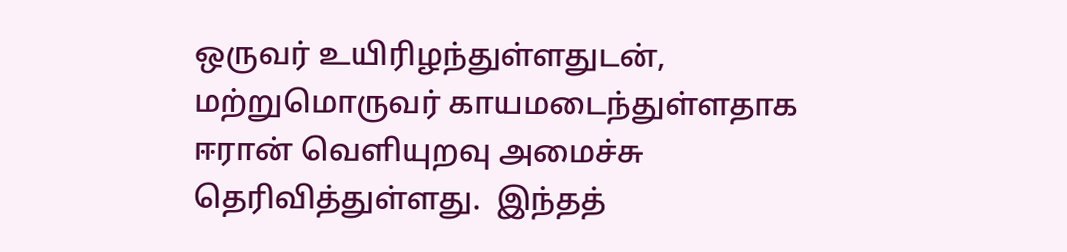ஒருவர் உயிரிழந்துள்ளதுடன்,  மற்றுமொருவர் காயமடைந்துள்ளதாக ஈரான் வெளியுறவு அமைச்சு தெரிவித்துள்ளது.  இந்தத்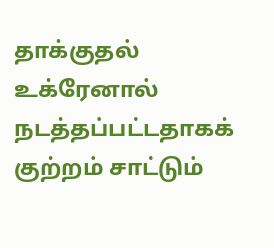தாக்குதல் உக்ரேனால் நடத்தப்பட்டதாகக் குற்றம் சாட்டும்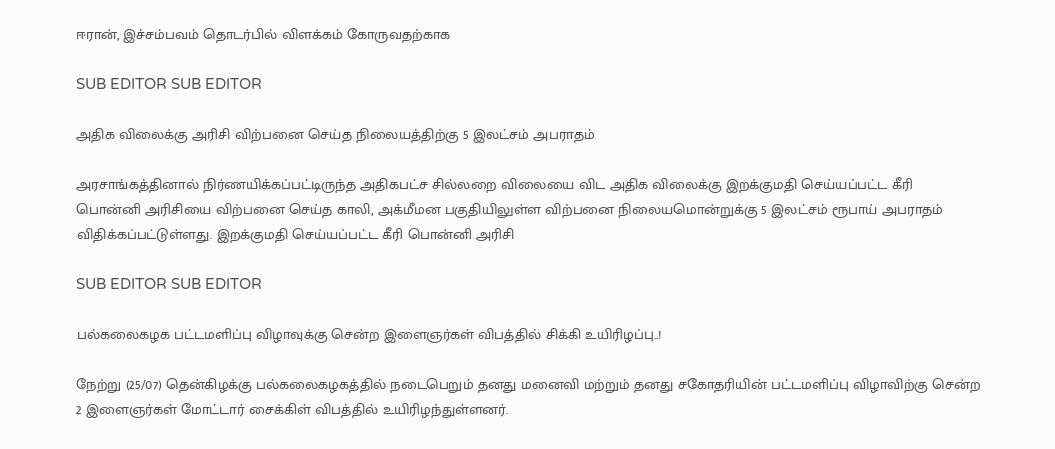ஈரான், இச்சம்பவம் தொடர்பில் விளக்கம் கோருவதற்காக

SUB EDITOR SUB EDITOR

அதிக விலைக்கு அரிசி விற்பனை செய்த நிலையத்திற்கு 5 இலட்சம் அபராதம்

அரசாங்கத்தினால் நிர்ணயிக்கப்பட்டிருந்த அதிகபட்ச சில்லறை விலையை விட அதிக விலைக்கு இறக்குமதி செய்யப்பட்ட கீரி பொன்னி அரிசியை விற்பனை செய்த காலி, அக்மீமன பகுதியிலுள்ள விற்பனை நிலையமொன்றுக்கு 5 இலட்சம் ரூபாய் அபராதம் விதிக்கப்பட்டுள்ளது. இறக்குமதி செய்யப்பட்ட கீரி பொன்னி அரிசி

SUB EDITOR SUB EDITOR

பல்கலைகழக பட்டமளிப்பு விழாவுக்கு சென்ற இளைஞர்கள் விபத்தில் சிக்கி உயிரிழப்பு..!

நேற்று (25/07) தென்கிழக்கு பல்கலைகழகத்தில் நடைபெறும் தனது மனைவி மற்றும் தனது சகோதரியின் பட்டமளிப்பு விழாவிற்கு சென்ற 2 இளைஞர்கள் மோட்டார் சைக்கிள் விபத்தில் உயிரிழந்துள்ளனர்.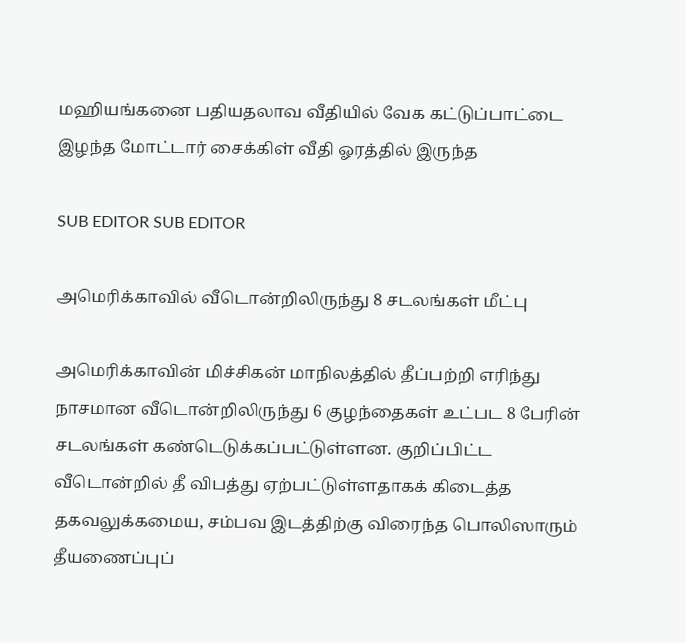மஹியங்கனை பதியதலாவ வீதியில் வேக கட்டுப்பாட்டை இழந்த மோட்டார் சைக்கிள் வீதி ஓரத்தில் இருந்த

SUB EDITOR SUB EDITOR

அமெரிக்காவில் வீடொன்றிலிருந்து 8 சடலங்கள் மீட்பு

அமெரிக்காவின் மிச்சிகன் மாநிலத்தில் தீப்பற்றி எரிந்து நாசமான வீடொன்றிலிருந்து 6 குழந்தைகள் உட்பட 8 பேரின் சடலங்கள் கண்டெடுக்கப்பட்டுள்ளன. குறிப்பிட்ட வீடொன்றில் தீ விபத்து ஏற்பட்டுள்ளதாகக் கிடைத்த தகவலுக்கமைய, சம்பவ இடத்திற்கு விரைந்த பொலிஸாரும் தீயணைப்புப்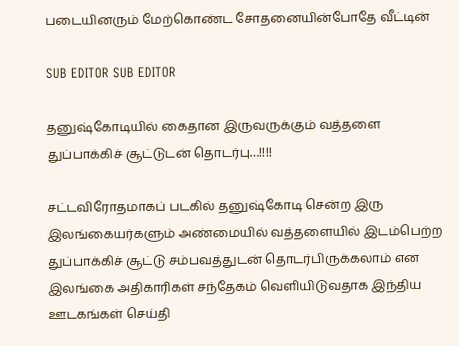படையினரும் மேற்கொண்ட சோதனையின்போதே வீட்டின்

SUB EDITOR SUB EDITOR

தனுஷ்கோடியில் கைதான இருவருக்கும் வத்தளை துப்பாக்கிச் சூட்டுடன் தொடர்பு…!!!!

சட்டவிரோதமாகப் படகில் தனுஷ்கோடி சென்ற இரு இலங்கையர்களும் அண்மையில் வத்தளையில் இடம்பெற்ற துப்பாக்கிச் சூட்டு சம்பவத்துடன் தொடர்பிருக்கலாம் என இலங்கை அதிகாரிகள் சந்தேகம் வெளியிடுவதாக இந்திய ஊடகங்கள் செய்தி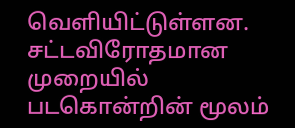வெளியிட்டுள்ளன. சட்டவிரோதமான முறையில் படகொன்றின் மூலம்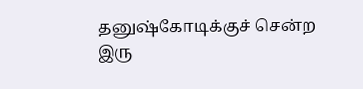தனுஷ்கோடிக்குச் சென்ற இரு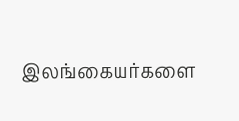இலங்கையர்களை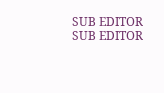SUB EDITOR SUB EDITOR